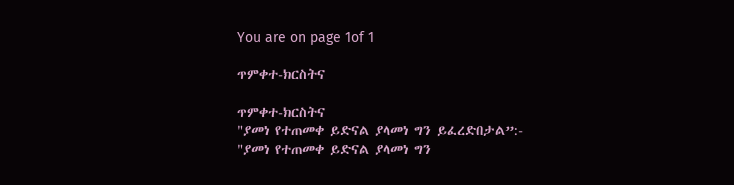You are on page 1of 1

ጥምቀተ-ክርስትና

ጥምቀተ-ክርስትና
"ያመነ የተጠመቀ ይድናል ያላመነ ግን ይፈረድበታል”:-
"ያመነ የተጠመቀ ይድናል ያላመነ ግን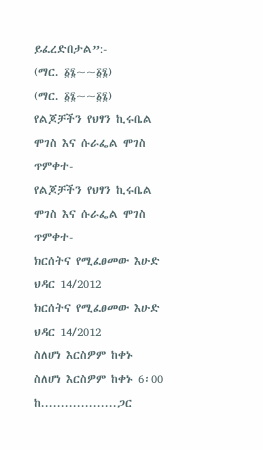ይፈረድበታል”:-
(ማር. ፩፮~~፩፮)
(ማር. ፩፮~~፩፮)
የልጆቻችን የህፃን ኪሩቤል ሞገስ እና ሱራፌል ሞገስ ጥምቀተ-
የልጆቻችን የህፃን ኪሩቤል ሞገስ እና ሱራፌል ሞገስ ጥምቀተ-
ክርሰትና የሚፈፀመው እሁድ ህዳር 14/2012
ክርሰትና የሚፈፀመው እሁድ ህዳር 14/2012
ስለሆነ እርስዎም ከቀኑ
ስለሆነ እርስዎም ከቀኑ 6፡00 ከ...................ጋር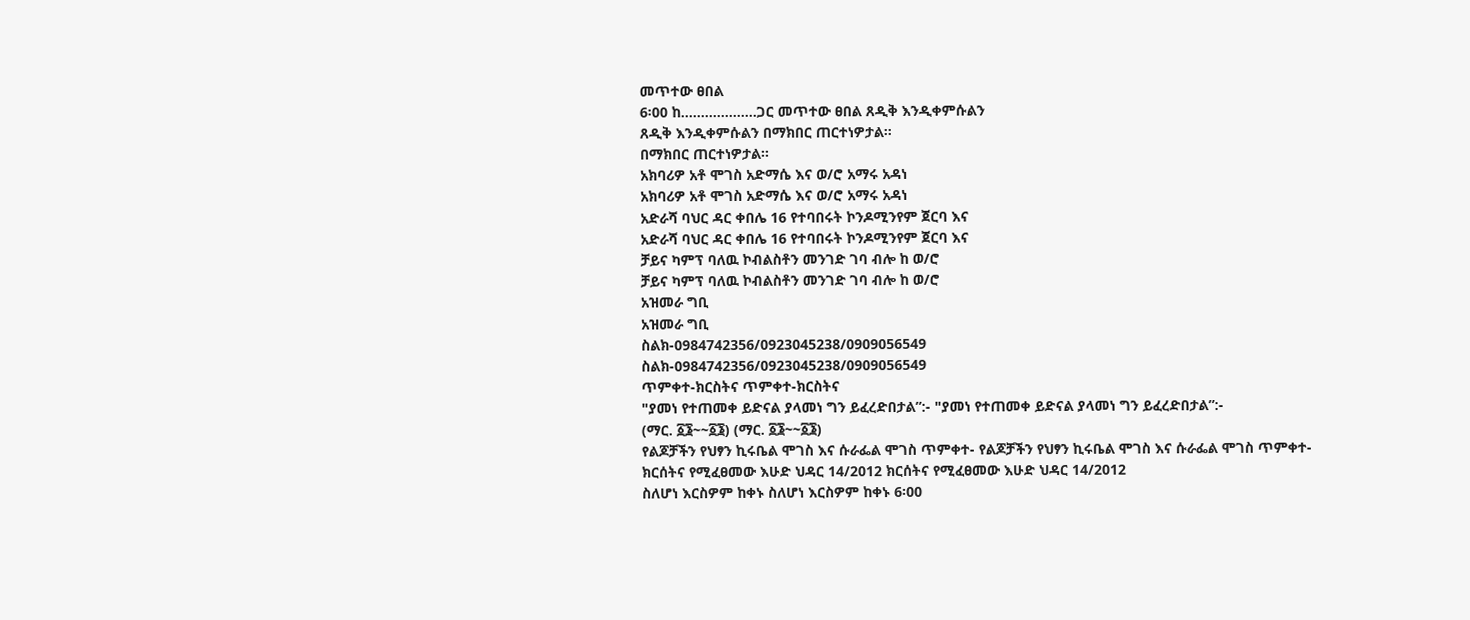መጥተው ፀበል
6፡00 ከ...................ጋር መጥተው ፀበል ጸዲቅ እንዲቀምሱልን
ጸዲቅ እንዲቀምሱልን በማክበር ጠርተነዎታል፡፡
በማክበር ጠርተነዎታል፡፡
አክባሪዎ አቶ ሞገስ አድማሴ እና ወ/ሮ አማሩ አዳነ
አክባሪዎ አቶ ሞገስ አድማሴ እና ወ/ሮ አማሩ አዳነ
አድራሻ ባህር ዳር ቀበሌ 16 የተባበሩት ኮንዶሚንየም ጀርባ እና
አድራሻ ባህር ዳር ቀበሌ 16 የተባበሩት ኮንዶሚንየም ጀርባ እና
ቻይና ካምፕ ባለዉ ኮብልስቶን መንገድ ገባ ብሎ ከ ወ/ሮ
ቻይና ካምፕ ባለዉ ኮብልስቶን መንገድ ገባ ብሎ ከ ወ/ሮ
አዝመራ ግቢ
አዝመራ ግቢ
ስልክ-0984742356/0923045238/0909056549
ስልክ-0984742356/0923045238/0909056549
ጥምቀተ-ክርስትና ጥምቀተ-ክርስትና
"ያመነ የተጠመቀ ይድናል ያላመነ ግን ይፈረድበታል”:- "ያመነ የተጠመቀ ይድናል ያላመነ ግን ይፈረድበታል”:-
(ማር. ፩፮~~፩፮) (ማር. ፩፮~~፩፮)
የልጆቻችን የህፃን ኪሩቤል ሞገስ እና ሱራፌል ሞገስ ጥምቀተ- የልጆቻችን የህፃን ኪሩቤል ሞገስ እና ሱራፌል ሞገስ ጥምቀተ-
ክርሰትና የሚፈፀመው እሁድ ህዳር 14/2012 ክርሰትና የሚፈፀመው እሁድ ህዳር 14/2012
ስለሆነ እርስዎም ከቀኑ ስለሆነ እርስዎም ከቀኑ 6፡00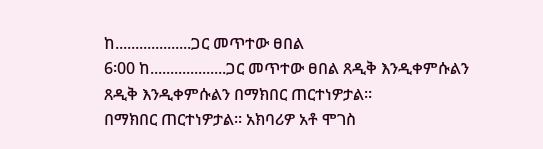ከ...................ጋር መጥተው ፀበል
6፡00 ከ...................ጋር መጥተው ፀበል ጸዲቅ እንዲቀምሱልን ጸዲቅ እንዲቀምሱልን በማክበር ጠርተነዎታል፡፡
በማክበር ጠርተነዎታል፡፡ አክባሪዎ አቶ ሞገስ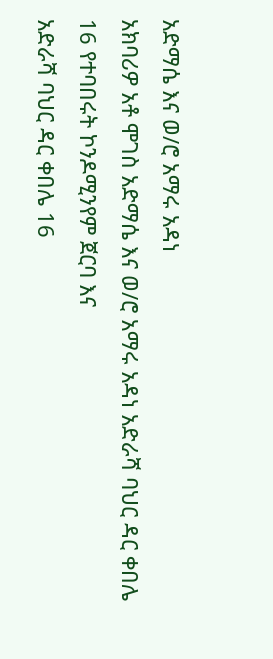አድማሴ እና ወ/ሮ አማሩ አዳነ
አክባሪዎ አቶ ሞገስ አድማሴ እና ወ/ሮ አማሩ አዳነ አድራሻ ባህር ዳር ቀበሌ 16 የተባበሩት ኮንዶሚንየም ጀርባ እና
አድራሻ ባህር ዳር ቀበሌ 16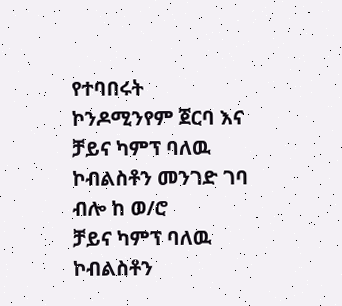የተባበሩት ኮንዶሚንየም ጀርባ እና ቻይና ካምፕ ባለዉ ኮብልስቶን መንገድ ገባ ብሎ ከ ወ/ሮ
ቻይና ካምፕ ባለዉ ኮብልስቶን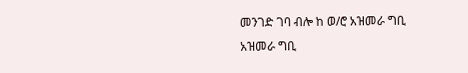መንገድ ገባ ብሎ ከ ወ/ሮ አዝመራ ግቢ
አዝመራ ግቢ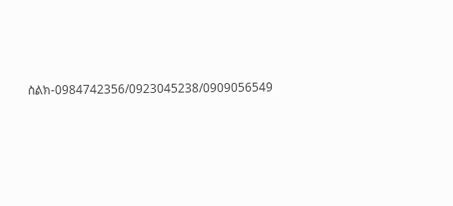ስልክ-0984742356/0923045238/0909056549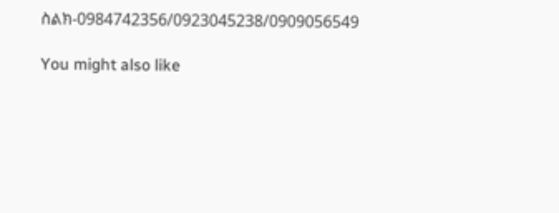ስልክ-0984742356/0923045238/0909056549

You might also like